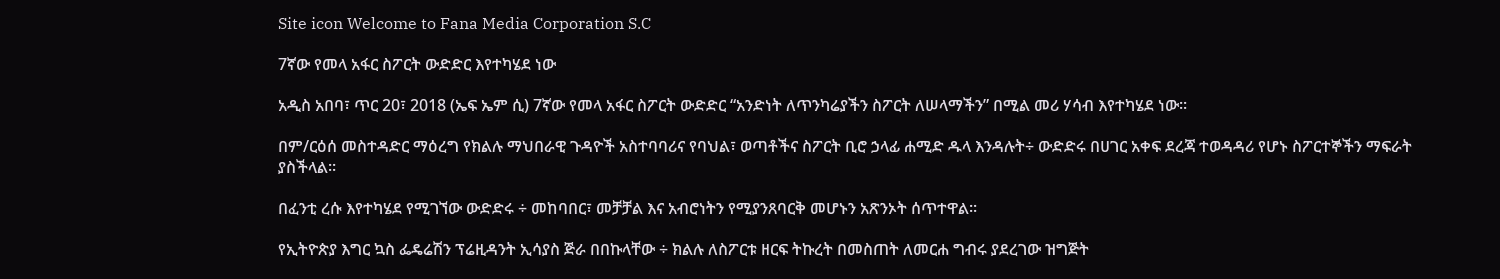Site icon Welcome to Fana Media Corporation S.C

7ኛው የመላ አፋር ስፖርት ውድድር እየተካሄደ ነው

አዲስ አበባ፣ ጥር 20፣ 2018 (ኤፍ ኤም ሲ) 7ኛው የመላ አፋር ስፖርት ውድድር “አንድነት ለጥንካሬያችን ስፖርት ለሠላማችን” በሚል መሪ ሃሳብ እየተካሄደ ነው፡፡

በም/ርዕሰ መስተዳድር ማዕረግ የክልሉ ማህበራዊ ጉዳዮች አስተባባሪና የባህል፣ ወጣቶችና ስፖርት ቢሮ ኃላፊ ሐሚድ ዱላ እንዳሉት÷ ውድድሩ በሀገር አቀፍ ደረጃ ተወዳዳሪ የሆኑ ስፖርተኞችን ማፍራት ያስችላል፡፡

በፈንቲ ረሱ እየተካሄደ የሚገኘው ውድድሩ ÷ መከባበር፣ መቻቻል እና አብሮነትን የሚያንጸባርቅ መሆኑን አጽንኦት ሰጥተዋል፡፡

የኢትዮጵያ እግር ኳስ ፌዴሬሽን ፕሬዚዳንት ኢሳያስ ጅራ በበኩላቸው ÷ ክልሉ ለስፖርቱ ዘርፍ ትኩረት በመስጠት ለመርሐ ግብሩ ያደረገው ዝግጅት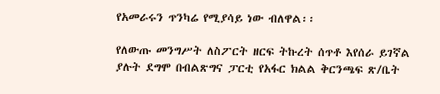የአመራሩን ጥንካሬ የሚያሳይ ነው ብለዋል፡፡

የለውጡ መንግሥት ለስፖርት ዘርፍ ትኩረት ሰጥቶ እየሰራ ይገኛል ያሉት ደግሞ በብልጽግና ፓርቲ የአፋር ክልል ቅርንጫፍ ጽ/ቤት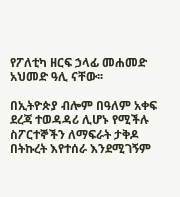የፖለቲካ ዘርፍ ኃላፊ መሐመድ አህመድ ዓሊ ናቸው፡፡

በኢትዮጵያ ብሎም በዓለም አቀፍ ደረጃ ተወዳዳሪ ሊሆኑ የሚችሉ ስፖርተኞችን ለማፍራት ታቅዶ በትኩረት እየተሰራ እንደሚገኝም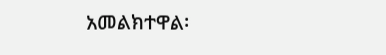አመልክተዋል፡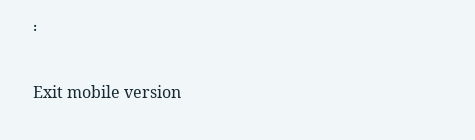፡

Exit mobile version